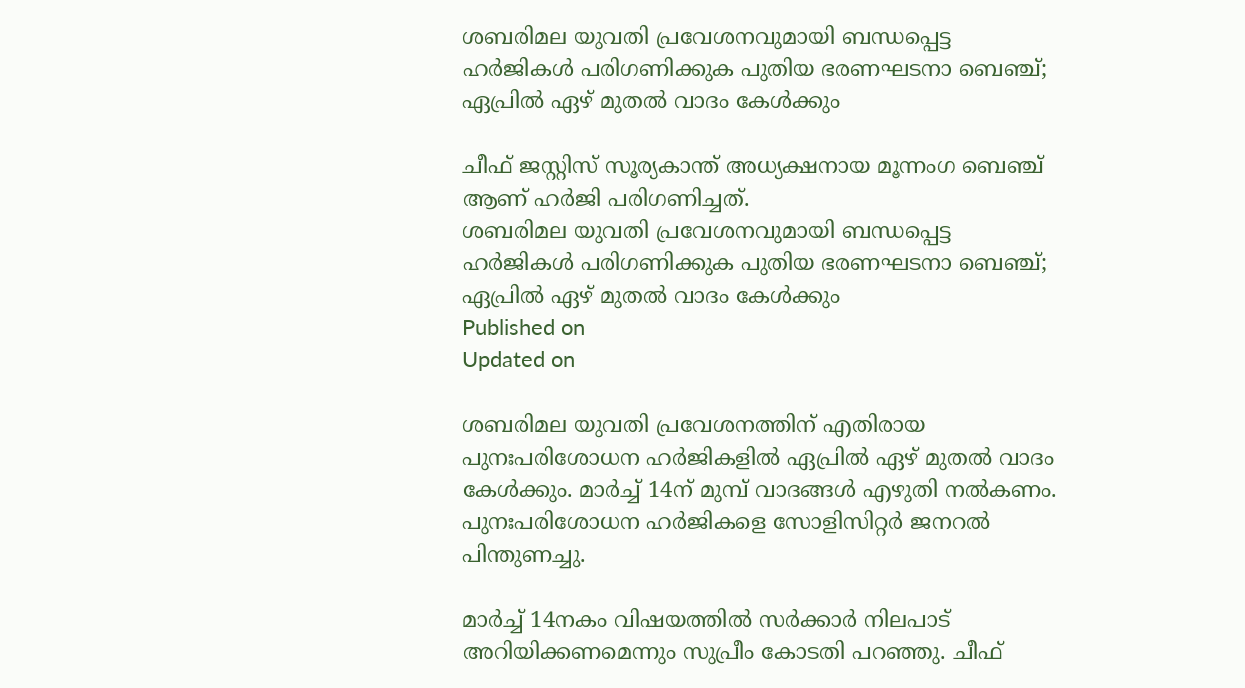ശബരിമല യുവതി പ്രവേശനവുമായി ബന്ധപ്പെട്ട ഹര്‍ജികള്‍ പരിഗണിക്കുക പുതിയ ഭരണഘടനാ ബെഞ്ച്; ഏപ്രില്‍ ഏഴ് മുതല്‍ വാദം കേള്‍ക്കും

ചീഫ് ജസ്റ്റിസ് സൂര്യകാന്ത് അധ്യക്ഷനായ മൂന്നംഗ ബെഞ്ച് ആണ് ഹര്‍ജി പരിഗണിച്ചത്.
ശബരിമല യുവതി പ്രവേശനവുമായി ബന്ധപ്പെട്ട ഹര്‍ജികള്‍ പരിഗണിക്കുക പുതിയ ഭരണഘടനാ ബെഞ്ച്; ഏപ്രില്‍ ഏഴ് മുതല്‍ വാദം കേള്‍ക്കും
Published on
Updated on

ശബരിമല യുവതി പ്രവേശനത്തിന് എതിരായ പുനഃപരിശോധന ഹര്‍ജികളില്‍ ഏപ്രില്‍ ഏഴ് മുതല്‍ വാദം കേള്‍ക്കും. മാര്‍ച്ച് 14ന് മുമ്പ് വാദങ്ങള്‍ എഴുതി നല്‍കണം. പുനഃപരിശോധന ഹര്‍ജികളെ സോളിസിറ്റര്‍ ജനറല്‍ പിന്തുണച്ചു.

മാര്‍ച്ച് 14നകം വിഷയത്തില്‍ സര്‍ക്കാര്‍ നിലപാട് അറിയിക്കണമെന്നും സുപ്രീം കോടതി പറഞ്ഞു. ചീഫ്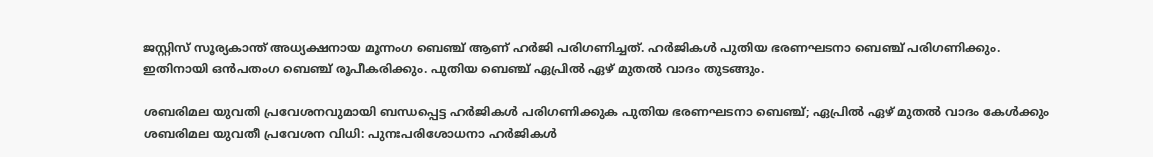ജസ്റ്റിസ് സൂര്യകാന്ത് അധ്യക്ഷനായ മൂന്നംഗ ബെഞ്ച് ആണ് ഹര്‍ജി പരിഗണിച്ചത്. ഹര്‍ജികള്‍ പുതിയ ഭരണഘടനാ ബെഞ്ച് പരിഗണിക്കും. ഇതിനായി ഒന്‍പതംഗ ബെഞ്ച് രൂപീകരിക്കും. പുതിയ ബെഞ്ച് ഏപ്രില്‍ ഏഴ് മുതല്‍ വാദം തുടങ്ങും.

ശബരിമല യുവതി പ്രവേശനവുമായി ബന്ധപ്പെട്ട ഹര്‍ജികള്‍ പരിഗണിക്കുക പുതിയ ഭരണഘടനാ ബെഞ്ച്; ഏപ്രില്‍ ഏഴ് മുതല്‍ വാദം കേള്‍ക്കും
ശബരിമല യുവതീ പ്രവേശന വിധി: പുനഃപരിശോധനാ ഹർജികൾ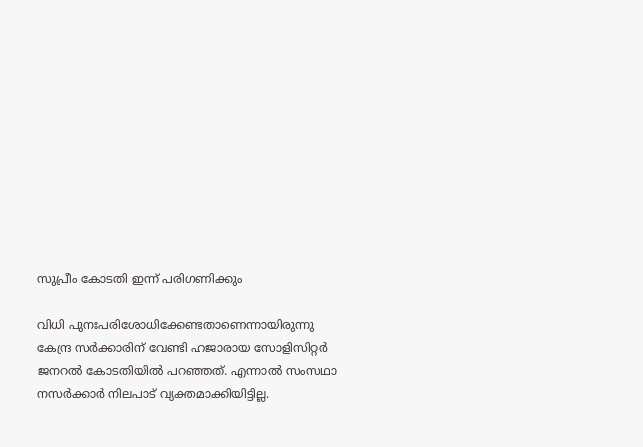സുപ്രീം കോടതി ഇന്ന് പരിഗണിക്കും

വിധി പുനഃപരിശോധിക്കേണ്ടതാണെന്നായിരുന്നു കേന്ദ്ര സര്‍ക്കാരിന് വേണ്ടി ഹജാരായ സോളിസിറ്റര്‍ ജനറല്‍ കോടതിയില്‍ പറഞ്ഞത്. എന്നാല്‍ സംസഥാ നസര്‍ക്കാര്‍ നിലപാട് വ്യക്തമാക്കിയിട്ടില്ല.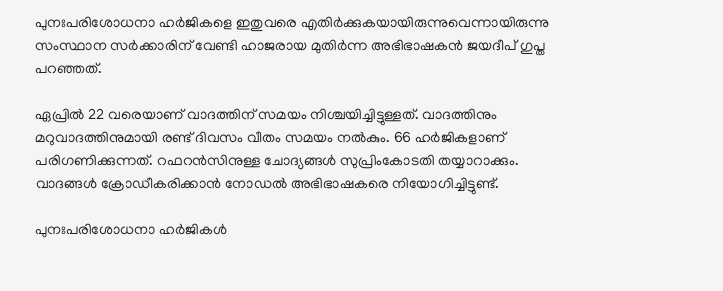പുനഃപരിശോധനാ ഹര്‍ജികളെ ഇതുവരെ എതിര്‍ക്കുകയായിരുന്നുവെന്നായിരുന്നു സംസ്ഥാന സര്‍ക്കാരിന് വേണ്ടി ഹാജരായ മുതിര്‍ന്ന അഭിഭാഷകന്‍ ജയദീപ് ഗുപ്ത പറഞ്ഞത്.

ഏപ്രില്‍ 22 വരെയാണ് വാദത്തിന് സമയം നിശ്ചയിച്ചിട്ടുള്ളത്. വാദത്തിനും മറുവാദത്തിനുമായി രണ്ട് ദിവസം വീതം സമയം നല്‍കും. 66 ഹര്‍ജികളാണ് പരിഗണിക്കുന്നത്. റഫറന്‍സിനുള്ള ചോദ്യങ്ങള്‍ സുപ്രിംകോടതി തയ്യാറാക്കും. വാദങ്ങള്‍ ക്രോഡീകരിക്കാന്‍ നോഡല്‍ അഭിഭാഷകരെ നിയോഗിച്ചിട്ടുണ്ട്.

പുനഃപരിശോധനാ ഹര്‍ജികള്‍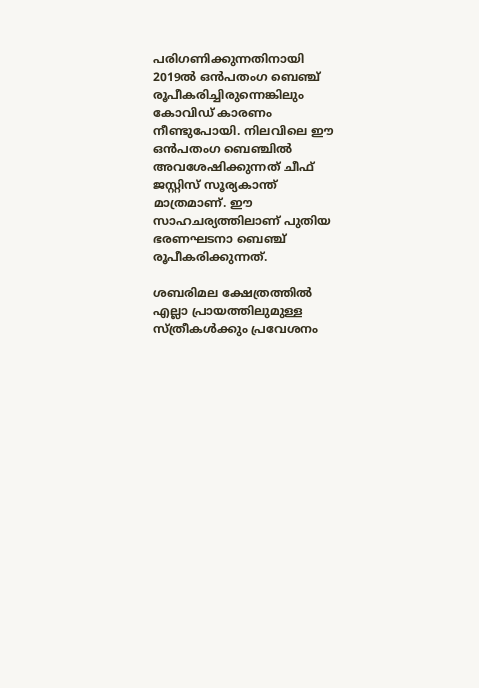പരിഗണിക്കുന്നതിനായി 2019ല്‍ ഒന്‍പതംഗ ബെഞ്ച് രൂപീകരിച്ചിരുന്നെങ്കിലും കോവിഡ് കാരണം നീണ്ടുപോയി. നിലവിലെ ഈ ഒന്‍പതംഗ ബെഞ്ചില്‍ അവശേഷിക്കുന്നത് ചീഫ് ജസ്റ്റിസ് സൂര്യകാന്ത് മാത്രമാണ്. ഈ സാഹചര്യത്തിലാണ് പുതിയ ഭരണഘടനാ ബെഞ്ച് രൂപീകരിക്കുന്നത്.

ശബരിമല ക്ഷേത്രത്തില്‍ എല്ലാ പ്രായത്തിലുമുള്ള സ്ത്രീകള്‍ക്കും പ്രവേശനം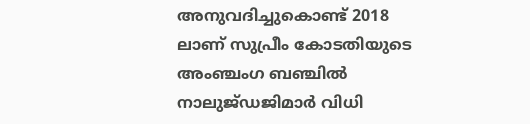അനുവദിച്ചുകൊണ്ട് 2018 ലാണ് സുപ്രീം കോടതിയുടെ അംഞ്ചംഗ ബഞ്ചില്‍ നാലുജ്ഡജിമാര്‍ വിധി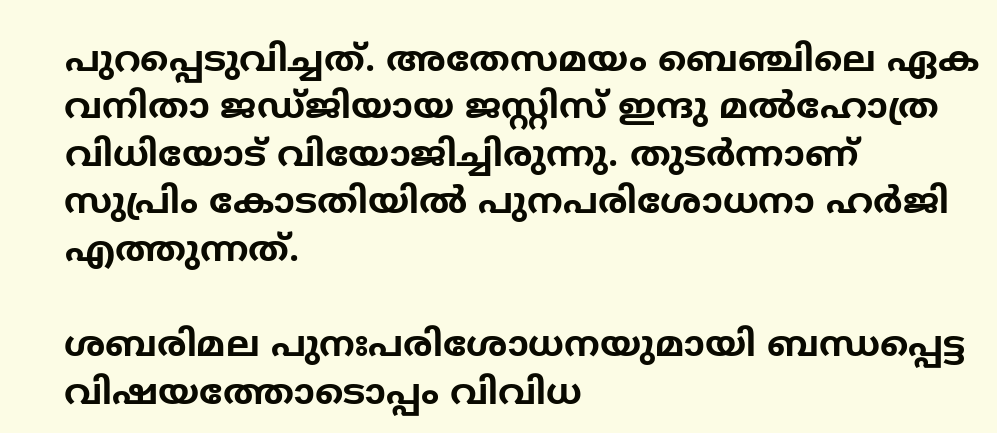പുറപ്പെടുവിച്ചത്. അതേസമയം ബെഞ്ചിലെ ഏക വനിതാ ജഡ്ജിയായ ജസ്റ്റിസ് ഇന്ദു മല്‍ഹോത്ര വിധിയോട് വിയോജിച്ചിരുന്നു. തുടര്‍ന്നാണ് സുപ്രിം കോടതിയില്‍ പുനപരിശോധനാ ഹര്‍ജി എത്തുന്നത്.

ശബരിമല പുനഃപരിശോധനയുമായി ബന്ധപ്പെട്ട വിഷയത്തോടൊപ്പം വിവിധ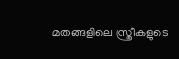മതങ്ങളിലെ സ്ത്രീകളുടെ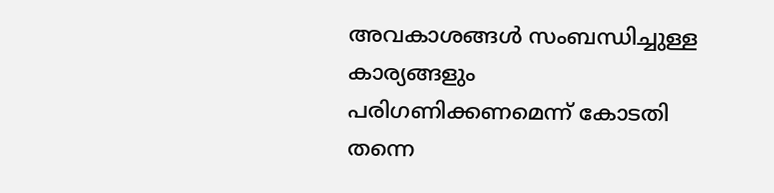അവകാശങ്ങള്‍ സംബന്ധിച്ചുള്ള കാര്യങ്ങളും പരിഗണിക്കണമെന്ന് കോടതി തന്നെ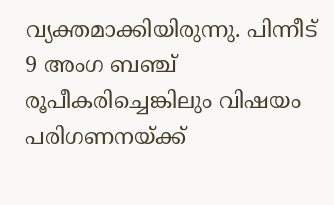വ്യക്തമാക്കിയിരുന്നു. പിന്നീട് 9 അംഗ ബഞ്ച് രൂപീകരിച്ചെങ്കിലും വിഷയം പരിഗണനയ്ക്ക്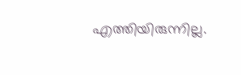എത്തിയിരുന്നില്ല.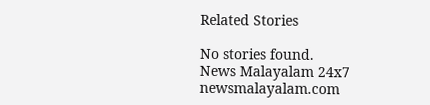Related Stories

No stories found.
News Malayalam 24x7
newsmalayalam.com